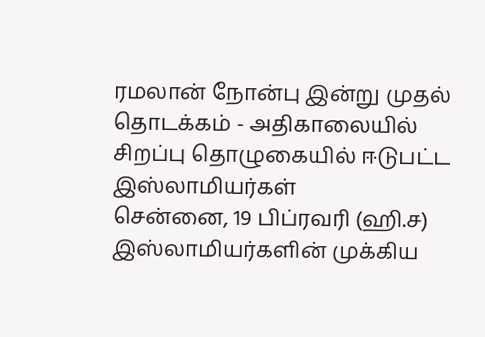ரமலான் நோன்பு இன்று முதல் தொடக்கம் - அதிகாலையில் சிறப்பு தொழுகையில் ஈடுபட்ட இஸ்லாமியர்கள்
சென்னை, 19 பிப்ரவரி (ஹி.ச) இஸ்லாமியர்களின் முக்கிய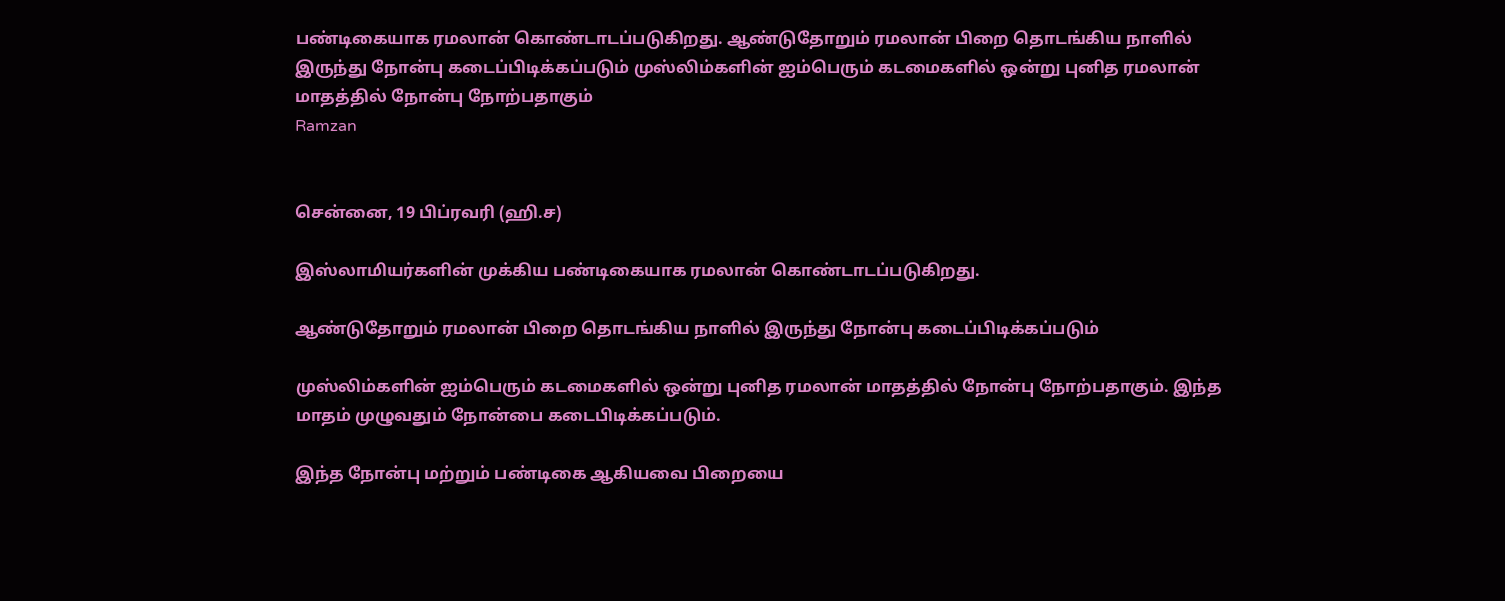பண்டிகையாக ரமலான் கொண்டாடப்படுகிறது. ஆண்டுதோறும் ரமலான் பிறை தொடங்கிய நாளில் இருந்து நோன்பு கடைப்பிடிக்கப்படும் முஸ்லிம்களின் ஐம்பெரும் கடமைகளில் ஒன்று புனித ரமலான் மாதத்தில் நோன்பு நோற்பதாகும்
Ramzan


சென்னை, 19 பிப்ரவரி (ஹி.ச)

இஸ்லாமியர்களின் முக்கிய பண்டிகையாக ரமலான் கொண்டாடப்படுகிறது.

ஆண்டுதோறும் ரமலான் பிறை தொடங்கிய நாளில் இருந்து நோன்பு கடைப்பிடிக்கப்படும்

முஸ்லிம்களின் ஐம்பெரும் கடமைகளில் ஒன்று புனித ரமலான் மாதத்தில் நோன்பு நோற்பதாகும். இந்த மாதம் முழுவதும் நோன்பை கடைபிடிக்கப்படும்.

இந்த நோன்பு மற்றும் பண்டிகை ஆகியவை பிறையை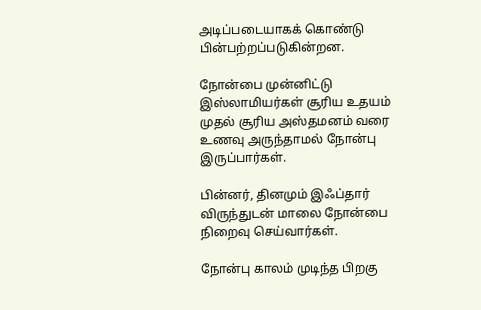அடிப்படையாகக் கொண்டு பின்பற்றப்படுகின்றன.

நோன்பை முன்னிட்டு இஸ்லாமியர்கள் சூரிய உதயம் முதல் சூரிய அஸ்தமனம் வரை உணவு அருந்தாமல் நோன்பு இருப்பார்கள்.

பின்னர், தினமும் இஃப்தார் விருந்துடன் மாலை நோன்பை நிறைவு செய்வார்கள்.

நோன்பு காலம் முடிந்த பிறகு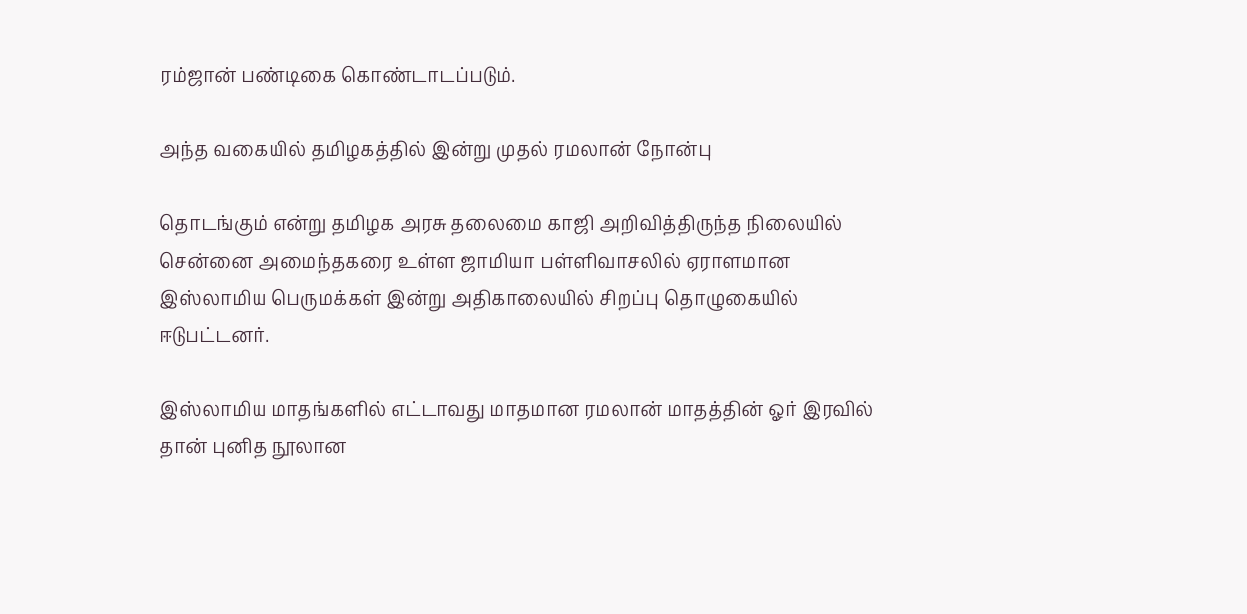ரம்ஜான் பண்டிகை கொண்டாடப்படும்.

அந்த வகையில் தமிழகத்தில் இன்று முதல் ரமலான் நோன்பு

தொடங்கும் என்று தமிழக அரசு தலைமை காஜி அறிவித்திருந்த நிலையில் சென்னை அமைந்தகரை உள்ள ஜாமியா பள்ளிவாசலில் ஏராளமான இஸ்லாமிய பெருமக்கள் இன்று அதிகாலையில் சிறப்பு தொழுகையில் ஈடுபட்டனர்.

இஸ்லாமிய மாதங்களில் எட்டாவது மாதமான ரமலான் மாதத்தின் ஓர் இரவில் தான் புனித நூலான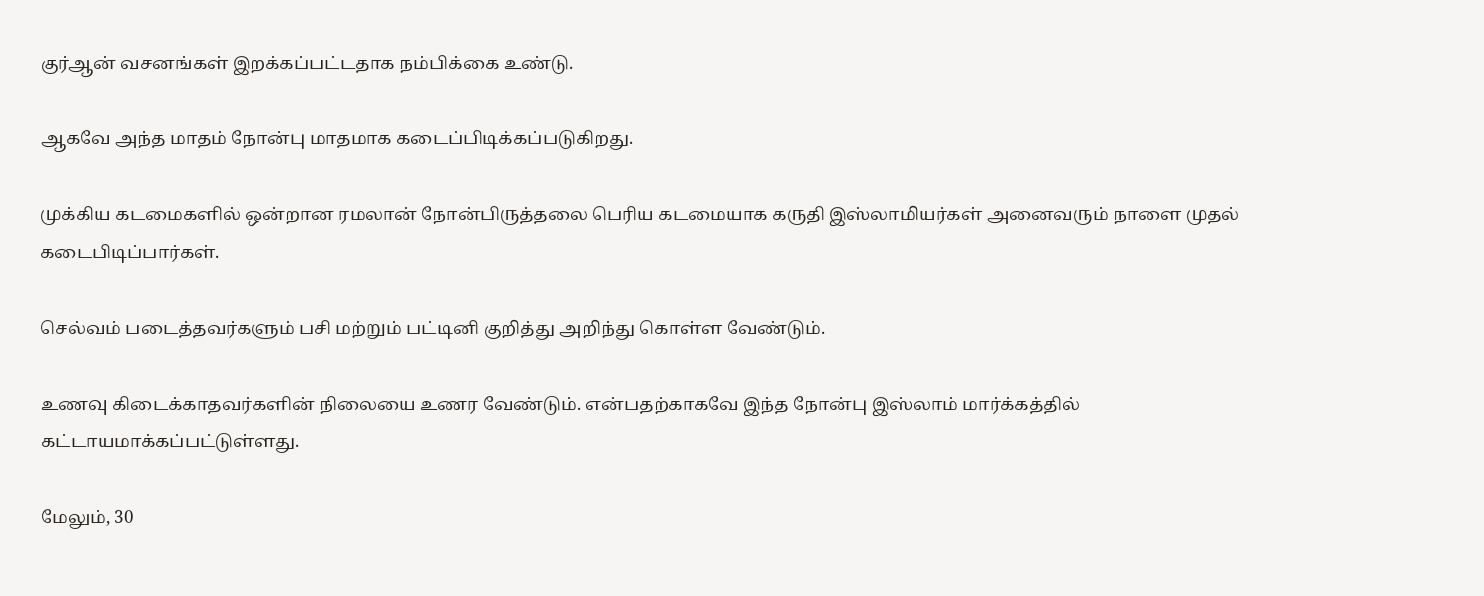குர்ஆன் வசனங்கள் இறக்கப்பட்டதாக நம்பிக்கை உண்டு.

ஆகவே அந்த மாதம் நோன்பு மாதமாக கடைப்பிடிக்கப்படுகிறது.

முக்கிய கடமைகளில் ஒன்றான ரமலான் நோன்பிருத்தலை பெரிய கடமையாக கருதி இஸ்லாமியர்கள் அனைவரும் நாளை முதல் கடைபிடிப்பார்கள்.

செல்வம் படைத்தவர்களும் பசி மற்றும் பட்டினி குறித்து அறிந்து கொள்ள வேண்டும்.

உணவு கிடைக்காதவர்களின் நிலையை உணர வேண்டும். என்பதற்காகவே இந்த நோன்பு இஸ்லாம் மார்க்கத்தில் கட்டாயமாக்கப்பட்டுள்ளது.

மேலும், 30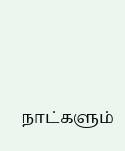நாட்களும்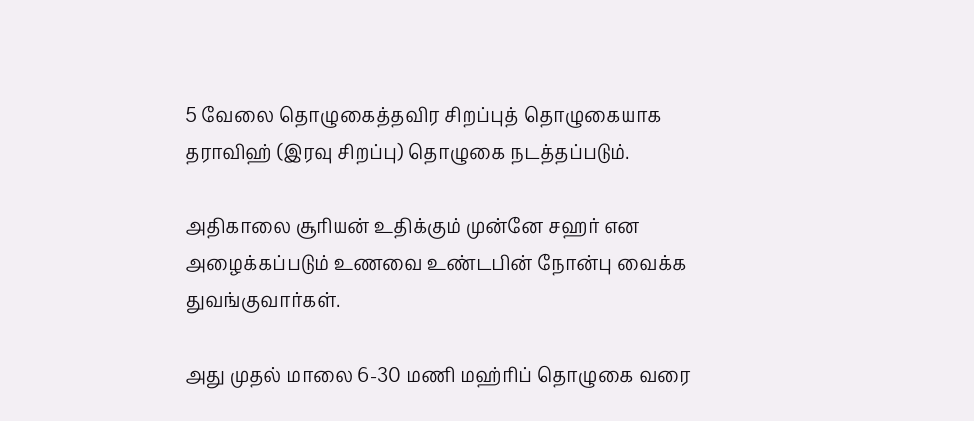5 வேலை தொழுகைத்தவிர சிறப்புத் தொழுகையாக தராவிஹ் (இரவு சிறப்பு) தொழுகை நடத்தப்படும்.

அதிகாலை சூரியன் உதிக்கும் முன்னே சஹர் என அழைக்கப்படும் உணவை உண்டபின் நோன்பு வைக்க துவங்குவார்கள்.

அது முதல் மாலை 6-30 மணி மஹ்ரிப் தொழுகை வரை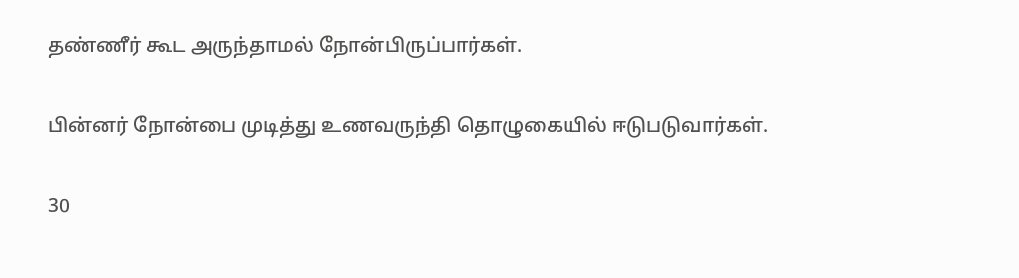தண்ணீர் கூட அருந்தாமல் நோன்பிருப்பார்கள்.

பின்னர் நோன்பை முடித்து உணவருந்தி தொழுகையில் ஈடுபடுவார்கள்.

30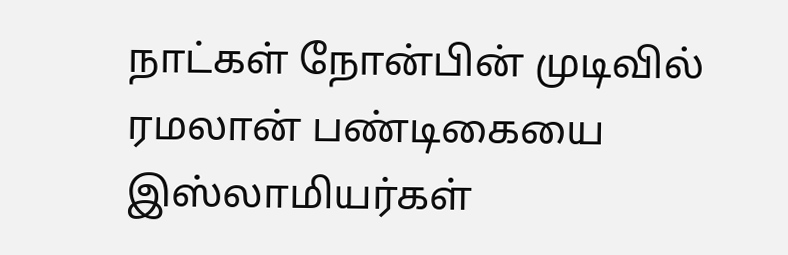நாட்கள் நோன்பின் முடிவில் ரமலான் பண்டிகையை இஸ்லாமியர்கள்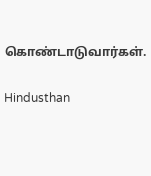கொண்டாடுவார்கள்.

Hindusthan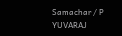Samachar / P YUVARAJ